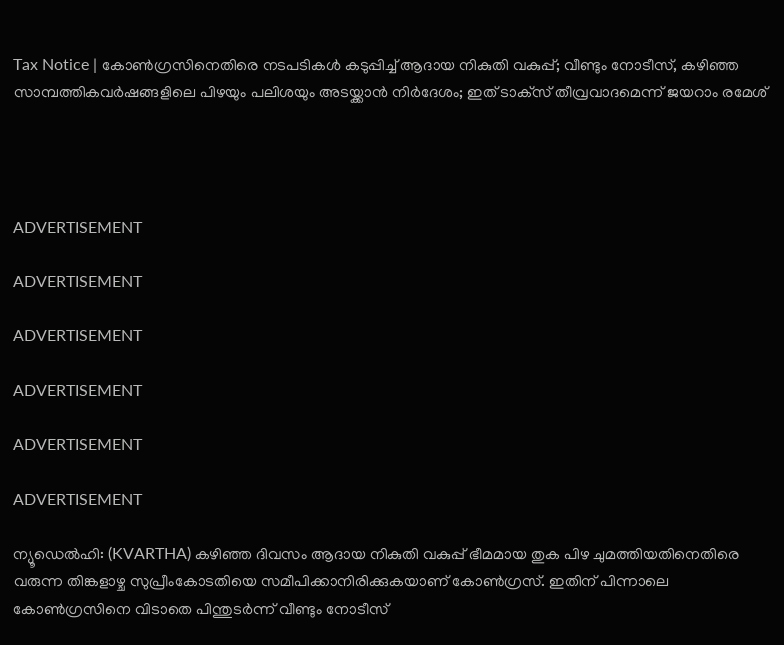Tax Notice | കോണ്‍ഗ്രസിനെതിരെ നടപടികള്‍ കടുപ്പിച്ച് ആദായ നികുതി വകുപ്പ്; വീണ്ടും നോടീസ്, കഴിഞ്ഞ സാമ്പത്തികവര്‍ഷങ്ങളിലെ പിഴയും പലിശയും അടയ്ക്കാന്‍ നിര്‍ദേശം; ഇത് ടാക്‌സ് തീവ്രവാദമെന്ന് ജയറാം രമേശ്




ADVERTISEMENT

ADVERTISEMENT

ADVERTISEMENT

ADVERTISEMENT

ADVERTISEMENT

ADVERTISEMENT

ന്യൂഡെല്‍ഹി: (KVARTHA) കഴിഞ്ഞ ദിവസം ആദായ നികുതി വകുപ്പ് ഭീമമായ തുക പിഴ ചുമത്തിയതിനെതിരെ വരുന്ന തിങ്കളാഴ്ച സുപ്രീംകോടതിയെ സമീപിക്കാനിരിക്കുകയാണ് കോണ്‍ഗ്രസ്. ഇതിന് പിന്നാലെ കോണ്‍ഗ്രസിനെ വിടാതെ പിന്തുടര്‍ന്ന് വീണ്ടും നോടീസ്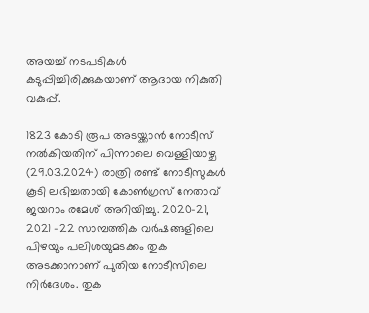അയച്ച് നടപടികള്‍ കടുപ്പിച്ചിരിക്കുകയാണ് ആദായ നികുതി വകുപ്പ്.

1823 കോടി രൂപ അടയ്ക്കാന്‍ നോടീസ് നല്‍കിയതിന് പിന്നാലെ വെള്ളിയാഴ്ച (29.03.2024) രാത്രി രണ്ട് നോടീസുകള്‍ കൂടി ലഭിച്ചതായി കോണ്‍ഗ്രസ് നേതാവ് ജയറാം രമേശ് അറിയിച്ചു. 2020-21, 2021 -22 സാമ്പത്തിക വര്‍ഷങ്ങളിലെ പിഴയും പലിശയുമടക്കം തുക അടക്കാനാണ് പുതിയ നോടീസിലെ നിര്‍ദേശം. തുക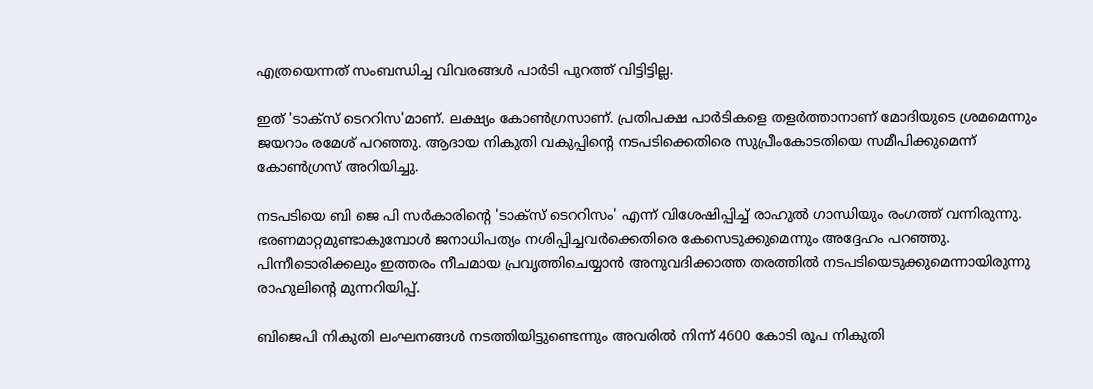എത്രയെന്നത് സംബന്ധിച്ച വിവരങ്ങള്‍ പാര്‍ടി പുറത്ത് വിട്ടിട്ടില്ല.

ഇത് 'ടാക്‌സ് ടെററിസ'മാണ്. ലക്ഷ്യം കോണ്‍ഗ്രസാണ്. പ്രതിപക്ഷ പാര്‍ടികളെ തളര്‍ത്താനാണ് മോദിയുടെ ശ്രമമെന്നും ജയറാം രമേശ് പറഞ്ഞു. ആദായ നികുതി വകുപ്പിന്റെ നടപടിക്കെതിരെ സുപ്രീംകോടതിയെ സമീപിക്കുമെന്ന് കോണ്‍ഗ്രസ് അറിയിച്ചു.

നടപടിയെ ബി ജെ പി സര്‍കാരിന്റെ 'ടാക്‌സ് ടെററിസം' എന്ന് വിശേഷിപ്പിച്ച് രാഹുല്‍ ഗാന്ധിയും രംഗത്ത് വന്നിരുന്നു. ഭരണമാറ്റമുണ്ടാകുമ്പോള്‍ ജനാധിപത്യം നശിപ്പിച്ചവര്‍ക്കെതിരെ കേസെടുക്കുമെന്നും അദ്ദേഹം പറഞ്ഞു. പിന്നീടൊരിക്കലും ഇത്തരം നീചമായ പ്രവൃത്തിചെയ്യാന്‍ അനുവദിക്കാത്ത തരത്തില്‍ നടപടിയെടുക്കുമെന്നായിരുന്നു രാഹുലിന്റെ മുന്നറിയിപ്പ്.

ബിജെപി നികുതി ലംഘനങ്ങള്‍ നടത്തിയിട്ടുണ്ടെന്നും അവരില്‍ നിന്ന് 4600 കോടി രൂപ നികുതി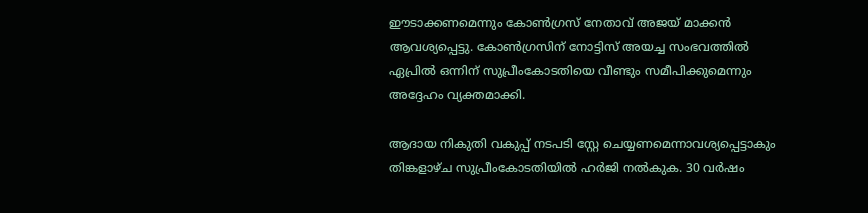ഈടാക്കണമെന്നും കോണ്‍ഗ്രസ് നേതാവ് അജയ് മാക്കന്‍ ആവശ്യപ്പെട്ടു. കോണ്‍ഗ്രസിന് നോട്ടിസ് അയച്ച സംഭവത്തില്‍ ഏപ്രില്‍ ഒന്നിന് സുപ്രീംകോടതിയെ വീണ്ടും സമീപിക്കുമെന്നും അദ്ദേഹം വ്യക്തമാക്കി.

ആദായ നികുതി വകുപ്പ് നടപടി സ്റ്റേ ചെയ്യണമെന്നാവശ്യപ്പെട്ടാകും തിങ്കളാഴ്ച സുപ്രീംകോടതിയില്‍ ഹര്‍ജി നല്‍കുക. 30 വര്‍ഷം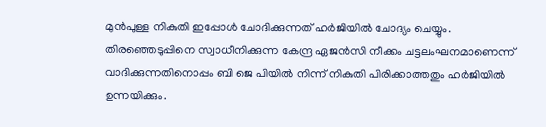മുന്‍പുള്ള നികുതി ഇപ്പോള്‍ ചോദിക്കുന്നത് ഹര്‍ജിയില്‍ ചോദ്യം ചെയ്യും. തിരഞ്ഞെടുപ്പിനെ സ്വാധീനിക്കുന്ന കേന്ദ്ര ഏജന്‍സി നീക്കം ചട്ടലംഘനമാണെന്ന് വാദിക്കുന്നതിനൊപ്പം ബി ജെ പിയില്‍ നിന്ന് നികുതി പിരിക്കാത്തതും ഹര്‍ജിയില്‍ ഉന്നയിക്കും.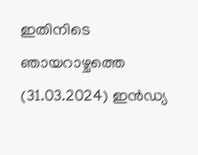ഇതിനിടെ ഞായറാഴ്ചത്തെ (31.03.2024) ഇന്‍ഡ്യ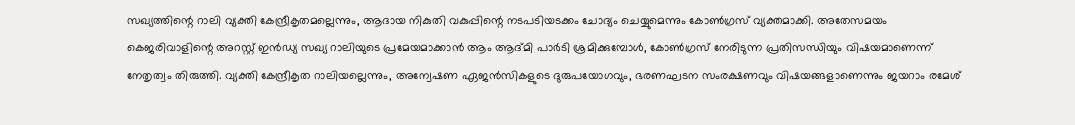സഖ്യത്തിന്റെ റാലി വ്യക്തി കേന്ദ്രീകൃതമല്ലെന്നും, ആദായ നികുതി വകുപ്പിന്റെ നടപടിയടക്കം ചോദ്യം ചെയ്യുമെന്നും കോണ്‍ഗ്രസ് വ്യക്തമാക്കി. അതേസമയം കെജരിവാളിന്റെ അറസ്റ്റ് ഇന്‍ഡ്യ സഖ്യ റാലിയുടെ പ്രമേയമാക്കാന്‍ ആം ആദ്മി പാര്‍ടി ശ്രമിക്കുമ്പോള്‍, കോണ്‍ഗ്രസ് നേരിടുന്ന പ്രതിസന്ധിയും വിഷയമാണെന്ന് നേതൃത്വം തിരുത്തി. വ്യക്തി കേന്ദ്രീകൃത റാലിയല്ലെന്നും, അന്വേഷണ ഏജന്‍സികളുടെ ദുരുപയോഗവും, ഭരണഘടന സംരക്ഷണവും വിഷയങ്ങളാണെന്നും ജയറാം രമേശ്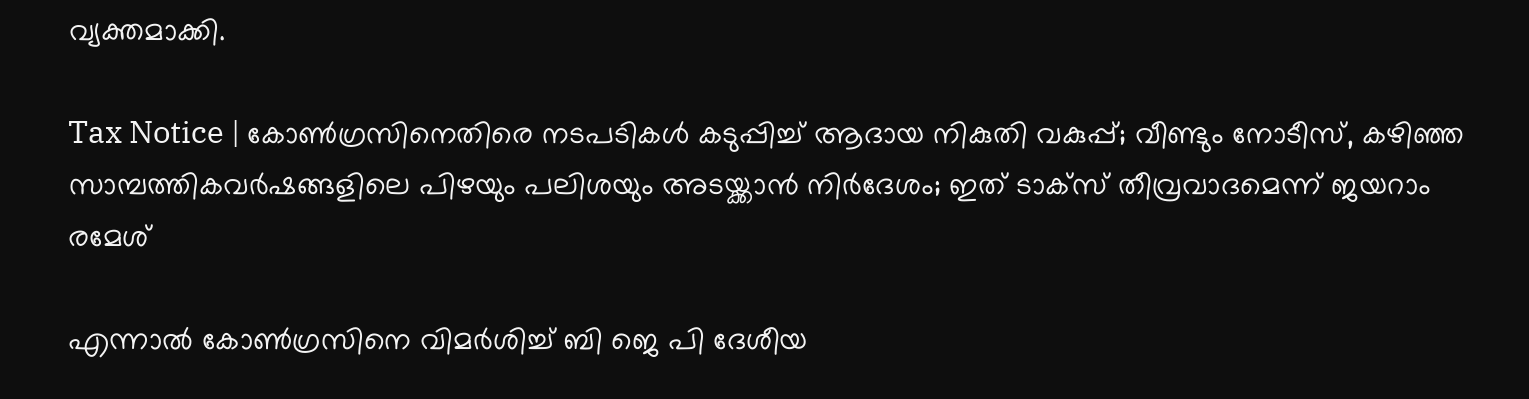വ്യക്തമാക്കി.

Tax Notice | കോണ്‍ഗ്രസിനെതിരെ നടപടികള്‍ കടുപ്പിച്ച് ആദായ നികുതി വകുപ്പ്; വീണ്ടും നോടീസ്, കഴിഞ്ഞ സാമ്പത്തികവര്‍ഷങ്ങളിലെ പിഴയും പലിശയും അടയ്ക്കാന്‍ നിര്‍ദേശം; ഇത് ടാക്‌സ് തീവ്രവാദമെന്ന് ജയറാം രമേശ്

എന്നാല്‍ കോണ്‍ഗ്രസിനെ വിമര്‍ശിച്ച് ബി ജെ പി ദേശീയ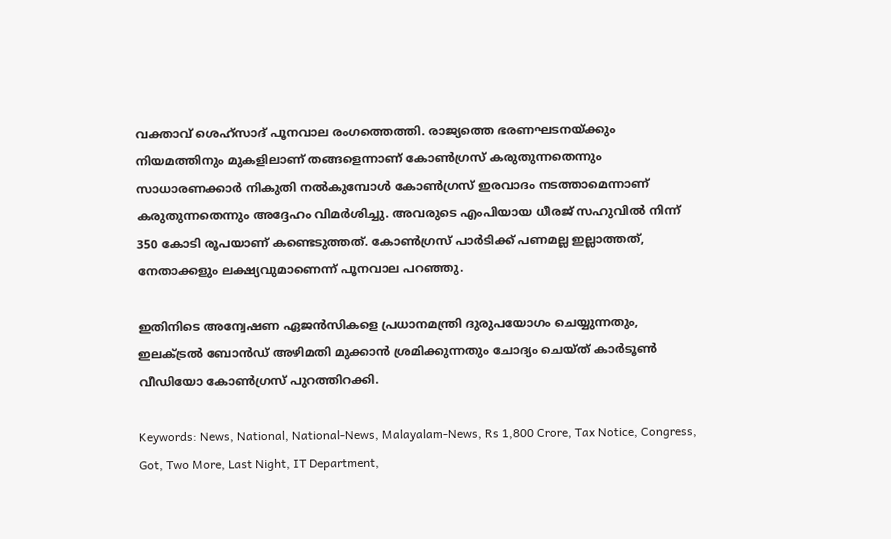വക്താവ് ശെഹ്‌സാദ് പൂനവാല രംഗത്തെത്തി. രാജ്യത്തെ ഭരണഘടനയ്ക്കും നിയമത്തിനും മുകളിലാണ് തങ്ങളെന്നാണ് കോണ്‍ഗ്രസ് കരുതുന്നതെന്നും സാധാരണക്കാര്‍ നികുതി നല്‍കുമ്പോള്‍ കോണ്‍ഗ്രസ് ഇരവാദം നടത്താമെന്നാണ് കരുതുന്നതെന്നും അദ്ദേഹം വിമര്‍ശിച്ചു. അവരുടെ എംപിയായ ധീരജ് സഹുവില്‍ നിന്ന് 350 കോടി രൂപയാണ് കണ്ടെടുത്തത്. കോണ്‍ഗ്രസ് പാര്‍ടിക്ക് പണമല്ല ഇല്ലാത്തത്, നേതാക്കളും ലക്ഷ്യവുമാണെന്ന് പൂനവാല പറഞ്ഞു.

ഇതിനിടെ അന്വേഷണ ഏജന്‍സികളെ പ്രധാനമന്ത്രി ദുരുപയോഗം ചെയ്യുന്നതും, ഇലക്ട്രല്‍ ബോന്‍ഡ് അഴിമതി മുക്കാന്‍ ശ്രമിക്കുന്നതും ചോദ്യം ചെയ്ത് കാര്‍ടൂണ്‍ വീഡിയോ കോണ്‍ഗ്രസ് പുറത്തിറക്കി.

Keywords: News, National, National-News, Malayalam-News, Rs 1,800 Crore, Tax Notice, Congress, Got, Two More, Last Night, IT Department,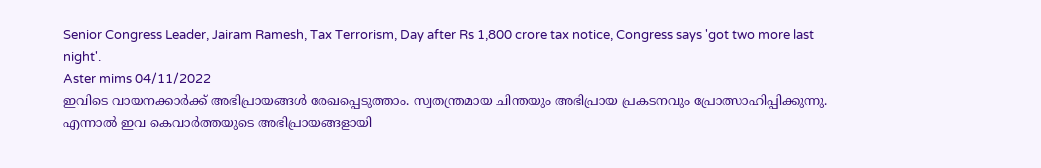Senior Congress Leader, Jairam Ramesh, Tax Terrorism, Day after Rs 1,800 crore tax notice, Congress says 'got two more last night'.
Aster mims 04/11/2022
ഇവിടെ വായനക്കാർക്ക് അഭിപ്രായങ്ങൾ രേഖപ്പെടുത്താം. സ്വതന്ത്രമായ ചിന്തയും അഭിപ്രായ പ്രകടനവും പ്രോത്സാഹിപ്പിക്കുന്നു. എന്നാൽ ഇവ കെവാർത്തയുടെ അഭിപ്രായങ്ങളായി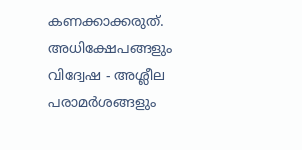കണക്കാക്കരുത്. അധിക്ഷേപങ്ങളും വിദ്വേഷ - അശ്ലീല പരാമർശങ്ങളും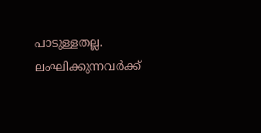പാടുള്ളതല്ല. ലംഘിക്കുന്നവർക്ക്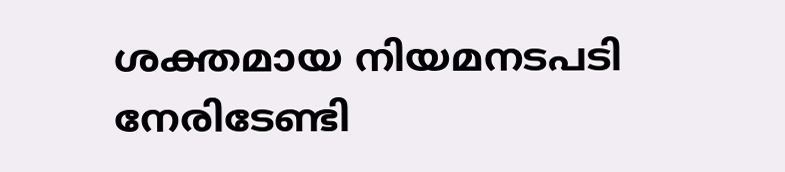ശക്തമായ നിയമനടപടി നേരിടേണ്ടി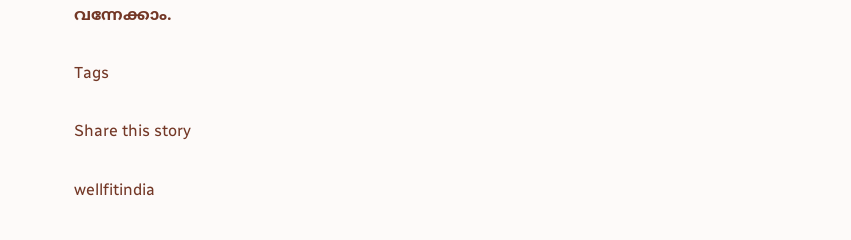വന്നേക്കാം.

Tags

Share this story

wellfitindia